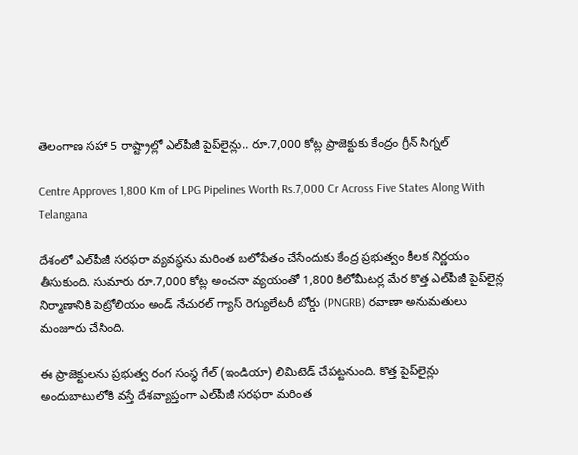తెలంగాణ సహా 5 రాష్ట్రాల్లో ఎల్‌పీజీ పైప్‌లైన్లు.. రూ.7,000 కోట్ల ప్రాజెక్టుకు కేంద్రం గ్రీన్‌ సిగ్నల్‌

Centre Approves 1,800 Km of LPG Pipelines Worth Rs.7,000 Cr Across Five States Along With Telangana

దేశంలో ఎల్‌పీజీ సరఫరా వ్యవస్థను మరింత బలోపేతం చేసేందుకు కేంద్ర ప్రభుత్వం కీలక నిర్ణయం తీసుకుంది. సుమారు రూ.7,000 కోట్ల అంచనా వ్యయంతో 1,800 కిలోమీటర్ల మేర కొత్త ఎల్‌పీజీ పైప్‌లైన్ల నిర్మాణానికి పెట్రోలియం అండ్‌ నేచురల్‌ గ్యాస్‌ రెగ్యులేటరీ బోర్డు (PNGRB) రవాణా అనుమతులు మంజూరు చేసింది.

ఈ ప్రాజెక్టులను ప్రభుత్వ రంగ సంస్థ గేల్‌ (ఇండియా) లిమిటెడ్‌ చేపట్టనుంది. కొత్త పైప్‌లైన్లు అందుబాటులోకి వస్తే దేశవ్యాప్తంగా ఎల్‌పీజీ సరఫరా మరింత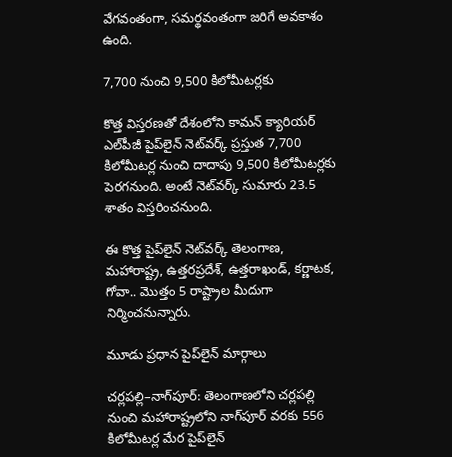వేగవంతంగా, సమర్థవంతంగా జరిగే అవకాశం ఉంది.

7,700 నుంచి 9,500 కిలోమీటర్లకు

కొత్త విస్తరణతో దేశంలోని కామన్‌ క్యారియర్‌ ఎల్‌పీజీ పైప్‌లైన్‌ నెట్‌వర్క్‌ ప్రస్తుత 7,700 కిలోమీటర్ల నుంచి దాదాపు 9,500 కిలోమీటర్లకు పెరగనుంది. అంటే నెట్‌వర్క్‌ సుమారు 23.5 శాతం విస్తరించనుంది.

ఈ కొత్త పైప్‌లైన్‌ నెట్‌వర్క్‌ తెలంగాణ, మహారాష్ట్ర, ఉత్తరప్రదేశ్‌, ఉత్తరాఖండ్‌, కర్ణాటక, గోవా.. మొత్తం 5 రాష్ట్రాల మీదుగా నిర్మించనున్నారు.

మూడు ప్రధాన పైప్‌లైన్‌ మార్గాలు

చర్లపల్లి–నాగ్‌పూర్‌: తెలంగాణలోని చర్లపల్లి నుంచి మహారాష్ట్రలోని నాగ్‌పూర్‌ వరకు 556 కిలోమీటర్ల మేర పైప్‌లైన్‌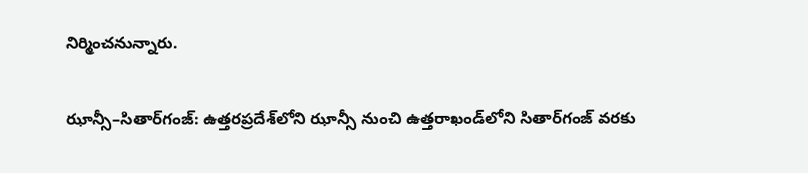నిర్మించనున్నారు.

ఝాన్సీ–సితార్‌గంజ్‌: ఉత్తరప్రదేశ్‌లోని ఝాన్సీ నుంచి ఉత్తరాఖండ్‌లోని సితార్‌గంజ్‌ వరకు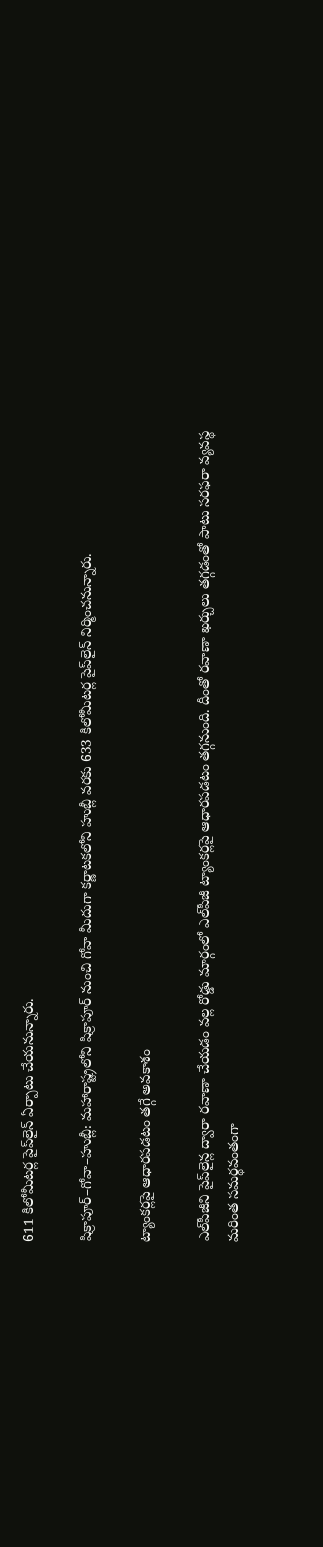611 కిలోమీటర్ల పైప్‌లైన్‌ ఏర్పాటు చేయనున్నారు.

షిక్రాపూర్‌–గోవా–హుబ్లీ: మహారాష్ట్రలోని షిక్రాపూర్‌ నుంచి గోవా మీదుగా కర్ణాటకలోని హుబ్లీ వరకు 633 కిలోమీటర్ల పైప్‌లైన్‌ నిర్మించనున్నారు.

ట్యాంకర్లపై ఆధారపడటం తగ్గే అవకాశం

ఎల్‌పీజీని పైప్‌లైన్ల ద్వారా రవాణా చేయడం వల్ల రోడ్డు మార్గంలో ఎల్‌పీజీ ట్యాంకర్లపై ఆధారపడటం తగ్గనుంది. దీంతో రవాణా ఖర్చులు తగ్గడంతో పాటు సరఫరా వ్యవస్థ మరింత సమర్థవంతంగా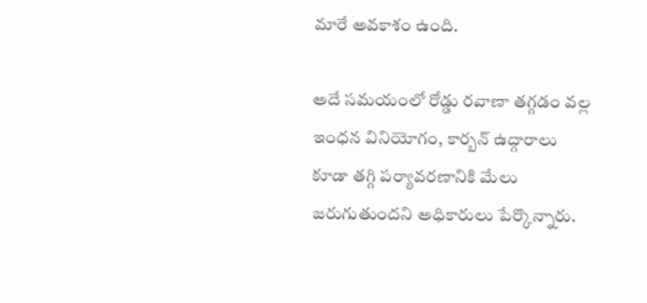మారే అవకాశం ఉంది.

అదే సమయంలో రోడ్డు రవాణా తగ్గడం వల్ల ఇంధన వినియోగం, కార్బన్‌ ఉద్గారాలు కూడా తగ్గి పర్యావరణానికి మేలు జరుగుతుందని అధికారులు పేర్కొన్నారు.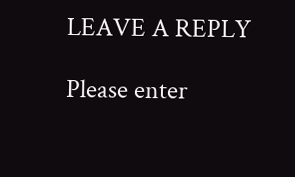LEAVE A REPLY

Please enter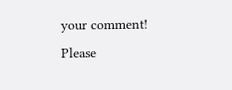your comment!
Please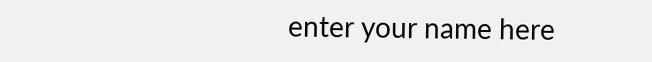enter your name here